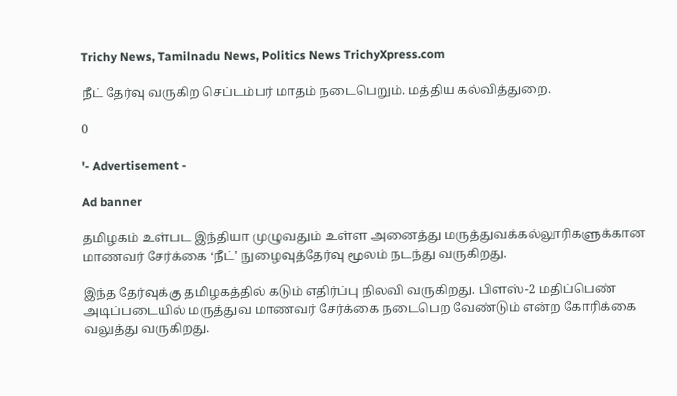Trichy News, Tamilnadu News, Politics News TrichyXpress.com

நீட் தேர்வு வருகிற செப்டம்பர் மாதம் நடைபெறும். மத்திய கல்வித்துறை.

0

'- Advertisement -

Ad banner

தமிழகம் உள்பட இந்தியா முழுவதும் உள்ள அனைத்து மருத்துவக்கல்லூரிகளுக்கான மாணவர் சேர்க்கை ‘நீட்’ நுழைவுத்தேர்வு மூலம் நடந்து வருகிறது.

இந்த தேர்வுக்கு தமிழகத்தில் கடும் எதிர்ப்பு நிலவி வருகிறது. பிளஸ்-2 மதிப்பெண் அடிப்படையில் மருத்துவ மாணவர் சேர்க்கை நடைபெற வேண்டும் என்ற கோரிக்கை வலுத்து வருகிறது.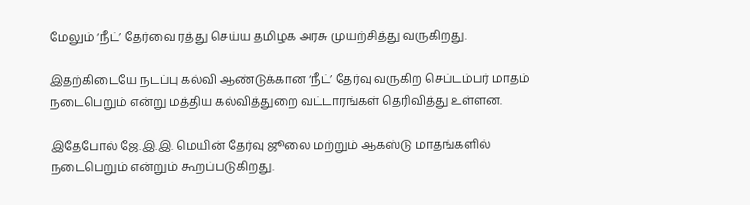மேலும் ‘நீட்’ தேர்வை ரத்து செய்ய தமிழக அரசு முயற்சித்து வருகிறது.

இதற்கிடையே நடப்பு கல்வி ஆண்டுக்கான ‘நீட்’ தேர்வு வருகிற செப்டம்பர் மாதம் நடைபெறும் என்று மத்திய கல்வித்துறை வட்டாரங்கள் தெரிவித்து உள்ளன.

இதேபோல் ஜே.இ.இ. மெயின் தேர்வு ஜூலை மற்றும் ஆகஸ்டு மாதங்களில் நடைபெறும் என்றும் கூறப்படுகிறது.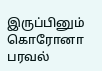இருப்பினும் கொரோனா பரவல்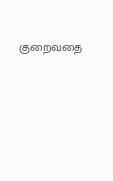குறைவதை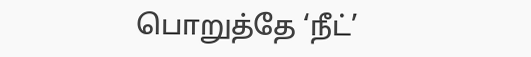பொறுத்தே ‘நீட்’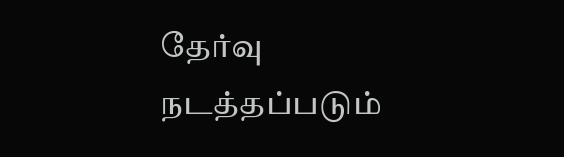தேர்வு நடத்தப்படும்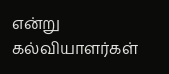என்று கல்வியாளர்கள்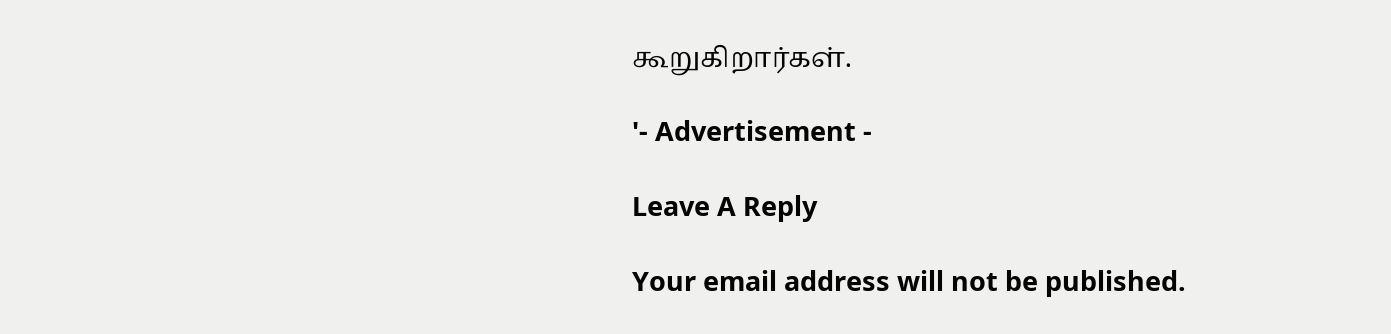கூறுகிறார்கள்.

'- Advertisement -

Leave A Reply

Your email address will not be published.